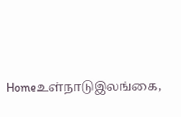Homeஉள்நாடுஇலங்கை,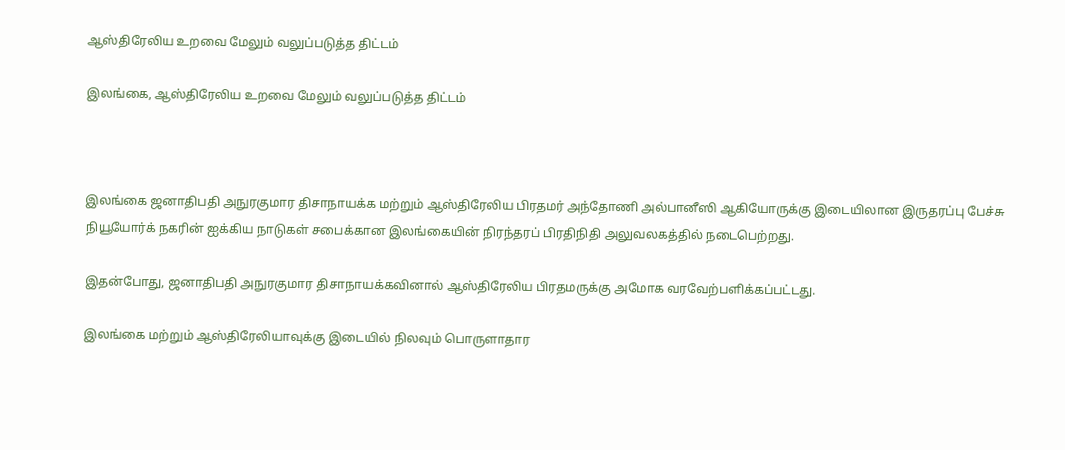ஆஸ்திரேலிய உறவை மேலும் வலுப்படுத்த திட்டம்

இலங்கை, ஆஸ்திரேலிய உறவை மேலும் வலுப்படுத்த திட்டம்



இலங்கை ஜனாதிபதி அநுரகுமார திசாநாயக்க மற்றும் ஆஸ்திரேலிய பிரதமர் அந்தோணி அல்பானீஸி ஆகியோருக்கு இடையிலான இருதரப்பு பேச்சு நியூயோர்க் நகரின் ஐக்கிய நாடுகள் சபைக்கான இலங்கையின் நிரந்தரப் பிரதிநிதி அலுவலகத்தில் நடைபெற்றது.

இதன்போது, ஜனாதிபதி அநுரகுமார திசாநாயக்கவினால் ஆஸ்திரேலிய பிரதமருக்கு அமோக வரவேற்பளிக்கப்பட்டது.

இலங்கை மற்றும் ஆஸ்திரேலியாவுக்கு இடையில் நிலவும் பொருளாதார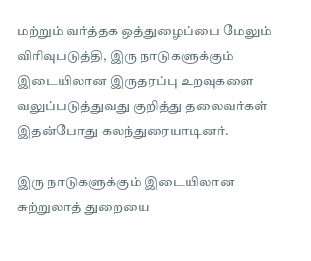மற்றும் வர்த்தக ஒத்துழைப்பை மேலும் விரிவுபடுத்தி, இரு நாடுகளுக்கும் இடையிலான இருதரப்பு உறவுகளை வலுப்படுத்துவது குறித்து தலைவர்கள் இதன்போது கலந்துரையாடினர்.

இரு நாடுகளுக்கும் இடையிலான சுற்றுலாத் துறையை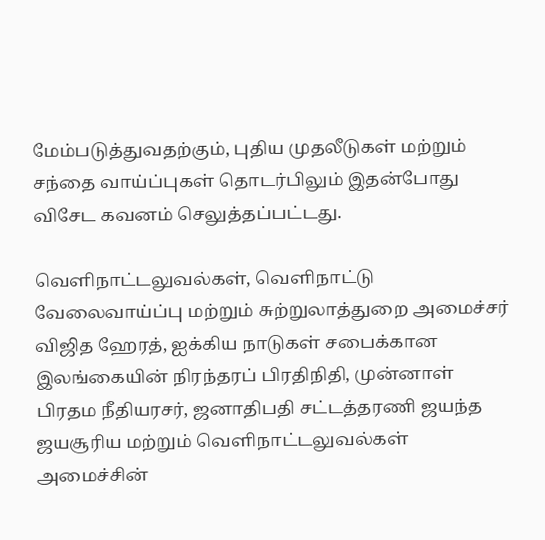மேம்படுத்துவதற்கும், புதிய முதலீடுகள் மற்றும் சந்தை வாய்ப்புகள் தொடர்பிலும் இதன்போது விசேட கவனம் செலுத்தப்பட்டது.

வெளிநாட்டலுவல்கள், வெளிநாட்டு வேலைவாய்ப்பு மற்றும் சுற்றுலாத்துறை அமைச்சர் விஜித ஹேரத், ஐக்கிய நாடுகள் சபைக்கான இலங்கையின் நிரந்தரப் பிரதிநிதி, முன்னாள் பிரதம நீதியரசர், ஜனாதிபதி சட்டத்தரணி ஜயந்த ஜயசூரிய மற்றும் வெளிநாட்டலுவல்கள் அமைச்சின்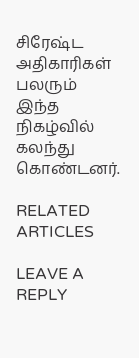சிரேஷ்ட அதிகாரிகள் பலரும் இந்த நிகழ்வில் கலந்து கொண்டனர்.

RELATED ARTICLES

LEAVE A REPLY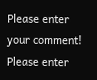Please enter your comment!
Please enter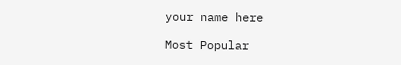your name here

Most Popular